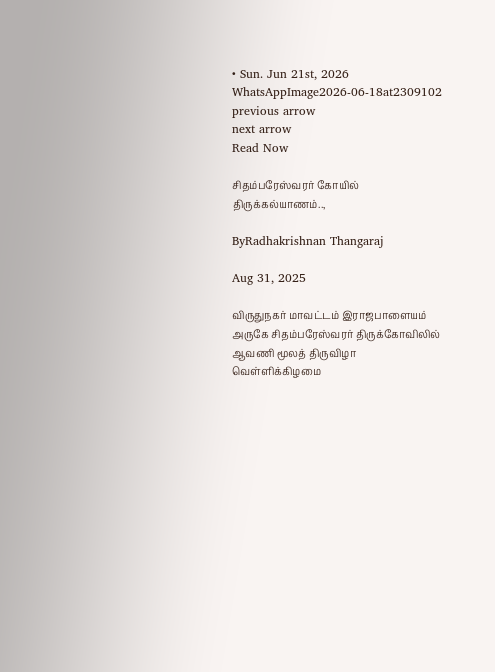• Sun. Jun 21st, 2026
WhatsAppImage2026-06-18at2309102
previous arrow
next arrow
Read Now

சிதம்பரேஸ்வரர் கோயில் திருக்கல்யாணம்..,

ByRadhakrishnan Thangaraj

Aug 31, 2025

விருதுநகர் மாவட்டம் இராஜபாளையம் அருகே சிதம்பரேஸ்வரர் திருக்கோவிலில் ஆவணி மூலத் திருவிழா வெள்ளிக்கிழமை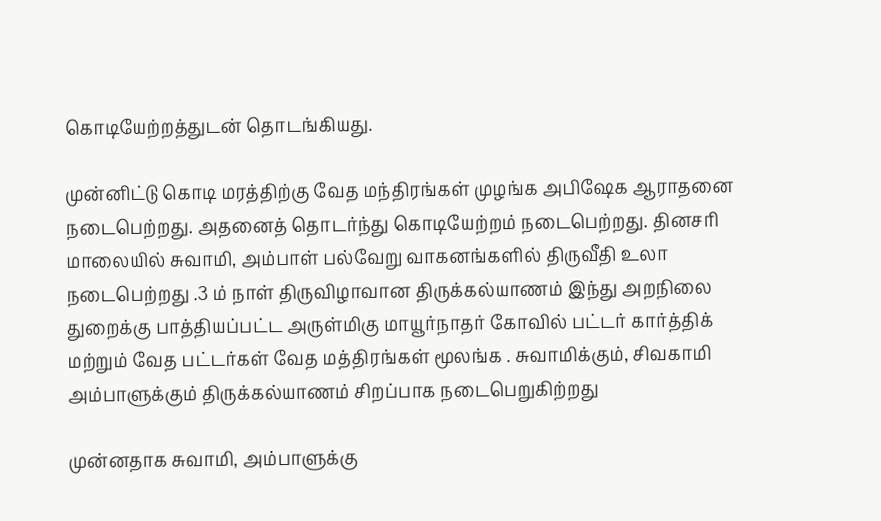கொடியேற்றத்துடன் தொடங்கியது.

முன்னிட்டு கொடி மரத்திற்கு வேத மந்திரங்கள் முழங்க அபிஷேக ஆராதனை நடைபெற்றது. அதனைத் தொடர்ந்து கொடியேற்றம் நடைபெற்றது. தினசரி மாலையில் சுவாமி, அம்பாள் பல்வேறு வாகனங்களில் திருவீதி உலா நடைபெற்றது .3 ம் நாள் திருவிழாவான திருக்கல்யாணம் இந்து அறநிலை துறைக்கு பாத்தியப்பட்ட அருள்மிகு மாயூர்நாதர் கோவில் பட்டர் கார்த்திக் மற்றும் வேத பட்டர்கள் வேத மத்திரங்கள் மூலங்க . சுவாமிக்கும், சிவகாமி அம்பாளுக்கும் திருக்கல்யாணம் சிறப்பாக நடைபெறுகிற்றது

முன்னதாக சுவாமி, அம்பாளுக்கு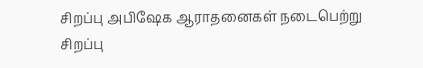சிறப்பு அபிஷேக ஆராதனைகள் நடைபெற்று சிறப்பு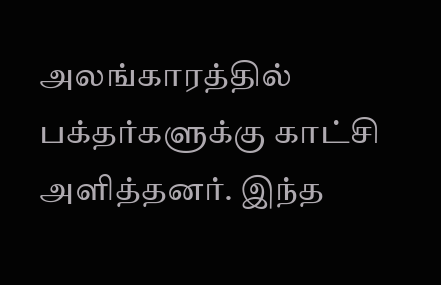அலங்காரத்தில் பக்தர்களுக்கு காட்சி அளித்தனர். இந்த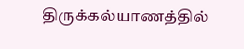திருக்கல்யாணத்தில்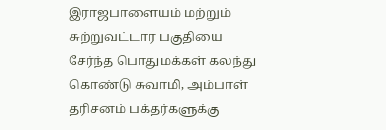இராஜபாளையம் மற்றும் சுற்றுவட்டார பகுதியை சேர்ந்த பொதுமக்கள் கலந்து கொண்டு சுவாமி, அம்பாள் தரிசனம் பக்தர்களுக்கு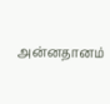அன்னதானம்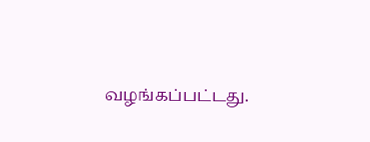வழங்கப்பட்டது.